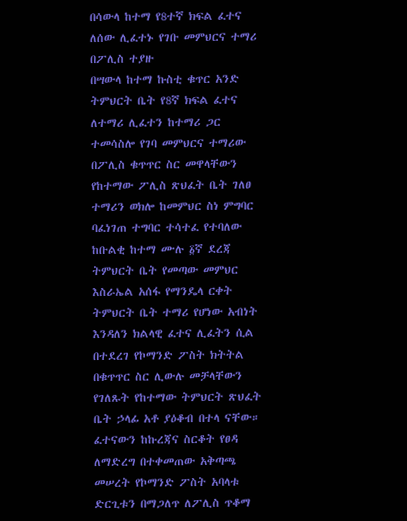በሳውላ ከተማ የ8ተኛ ክፍል ፈተና ለሰው ሊፈተኑ የገቡ መምህርና ተማሪ በፖሊስ ተያዙ
በሣውላ ከተማ ኩስቲ ቁጥር አንድ ትምህርት ቤት የ8ኛ ክፍል ፈተና ለተማሪ ሊፈተን ከተማሪ ጋር ተመሳስሎ የገባ መምህርና ተማሪው በፖሊስ ቁጥጥር ስር መዋላቸውን የከተማው ፖሊስ ጽህፈት ቤት ገለፀ
ተማሪን ወክሎ ከመምህር ስነ ምግባር ባፈነገጠ ተግባር ተሳተፈ የተባለው ከቡልቂ ከተማ ሙሉ ፩ኛ ደረጃ ትምህርት ቤት የመጣው መምህር እስራኤል አሰፋ የማንዴላ ርቀት ትምህርት ቤት ተማሪ የሆነው አብነት እንዳለን ክልላዊ ፈተና ሊፈትን ሲል በተደረገ የኮማንድ ፖስት ክትትል በቁጥጥር ስር ሊውሉ መቻላቸውን የገለጹት የከተማው ትምህርት ጽህፈት ቤት ኃላፊ አቶ ያዕቆብ በተላ ናቸው።
ፈተናውን ከኩረጃና ስርቆት የፀዳ ለማድረግ በተቀመጠው አቅጣጫ መሠረት የኮማንድ ፖስት አባላቱ ድርጊቱን በማጋለጥ ለፖሊስ ጥቆማ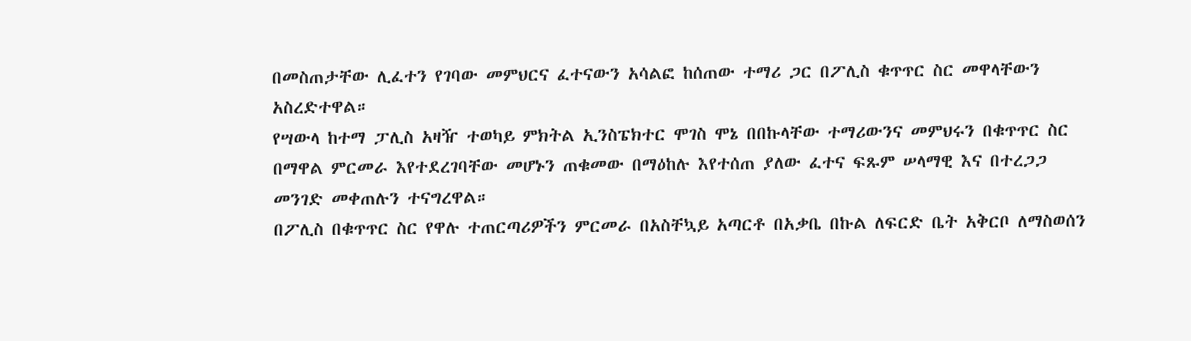በመስጠታቸው ሊፈተን የገባው መምህርና ፈተናውን አሳልፎ ከሰጠው ተማሪ ጋር በፖሊስ ቁጥጥር ስር መዋላቸውን አስረድተዋል።
የሣውላ ከተማ ፓሊስ አዛዥ ተወካይ ምክትል ኢንስፔክተር ሞገስ ሞኔ በበኩላቸው ተማሪውንና መምህሩን በቁጥጥር ስር በማዋል ምርመራ እየተደረገባቸው መሆኑን ጠቁመው በማዕከሉ እየተሰጠ ያለው ፈተና ፍጹም ሠላማዊ እና በተረጋጋ መንገድ መቀጠሉን ተናግረዋል።
በፖሊስ በቁጥጥር ስር የዋሉ ተጠርጣሪዎችን ምርመራ በአስቸኳይ አጣርቶ በአቃቤ በኩል ለፍርድ ቤት አቅርቦ ለማስወሰን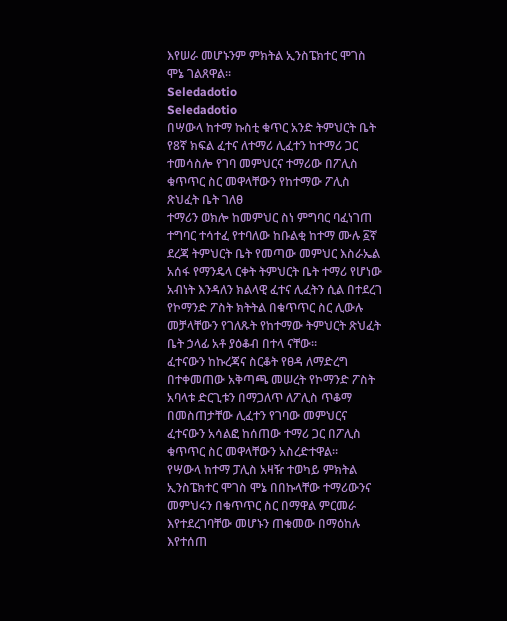እየሠራ መሆኑንም ምክትል ኢንስፔክተር ሞገስ ሞኔ ገልጸዋል።
Seledadotio
Seledadotio
በሣውላ ከተማ ኩስቲ ቁጥር አንድ ትምህርት ቤት የ8ኛ ክፍል ፈተና ለተማሪ ሊፈተን ከተማሪ ጋር ተመሳስሎ የገባ መምህርና ተማሪው በፖሊስ ቁጥጥር ስር መዋላቸውን የከተማው ፖሊስ ጽህፈት ቤት ገለፀ
ተማሪን ወክሎ ከመምህር ስነ ምግባር ባፈነገጠ ተግባር ተሳተፈ የተባለው ከቡልቂ ከተማ ሙሉ ፩ኛ ደረጃ ትምህርት ቤት የመጣው መምህር እስራኤል አሰፋ የማንዴላ ርቀት ትምህርት ቤት ተማሪ የሆነው አብነት እንዳለን ክልላዊ ፈተና ሊፈትን ሲል በተደረገ የኮማንድ ፖስት ክትትል በቁጥጥር ስር ሊውሉ መቻላቸውን የገለጹት የከተማው ትምህርት ጽህፈት ቤት ኃላፊ አቶ ያዕቆብ በተላ ናቸው።
ፈተናውን ከኩረጃና ስርቆት የፀዳ ለማድረግ በተቀመጠው አቅጣጫ መሠረት የኮማንድ ፖስት አባላቱ ድርጊቱን በማጋለጥ ለፖሊስ ጥቆማ በመስጠታቸው ሊፈተን የገባው መምህርና ፈተናውን አሳልፎ ከሰጠው ተማሪ ጋር በፖሊስ ቁጥጥር ስር መዋላቸውን አስረድተዋል።
የሣውላ ከተማ ፓሊስ አዛዥ ተወካይ ምክትል ኢንስፔክተር ሞገስ ሞኔ በበኩላቸው ተማሪውንና መምህሩን በቁጥጥር ስር በማዋል ምርመራ እየተደረገባቸው መሆኑን ጠቁመው በማዕከሉ እየተሰጠ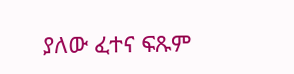ያለው ፈተና ፍጹም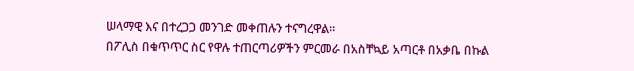ሠላማዊ እና በተረጋጋ መንገድ መቀጠሉን ተናግረዋል።
በፖሊስ በቁጥጥር ስር የዋሉ ተጠርጣሪዎችን ምርመራ በአስቸኳይ አጣርቶ በአቃቤ በኩል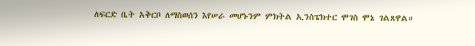ለፍርድ ቤት አቅርቦ ለማስወሰን እየሠራ መሆኑንም ምክትል ኢንስፔክተር ሞገስ ሞኔ ገልጸዋል።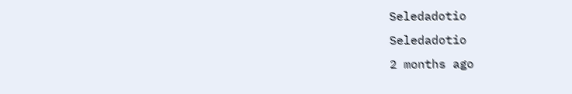Seledadotio
Seledadotio
2 months ago